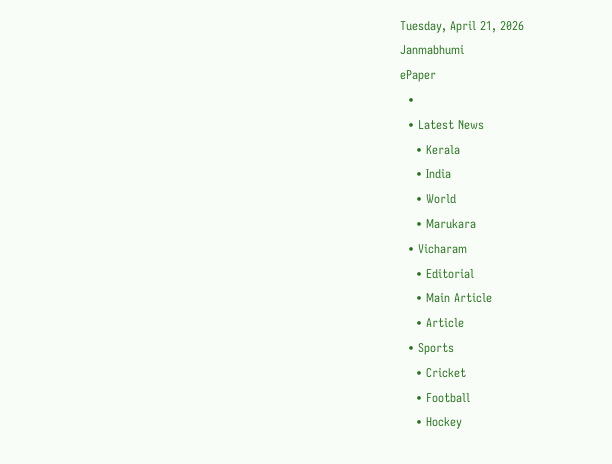Tuesday, April 21, 2026
Janmabhumi
ePaper
  •
  • Latest News
    • Kerala
    • India
    • World
    • Marukara
  • Vicharam
    • Editorial
    • Main Article
    • Article
  • Sports
    • Cricket
    • Football
    • Hockey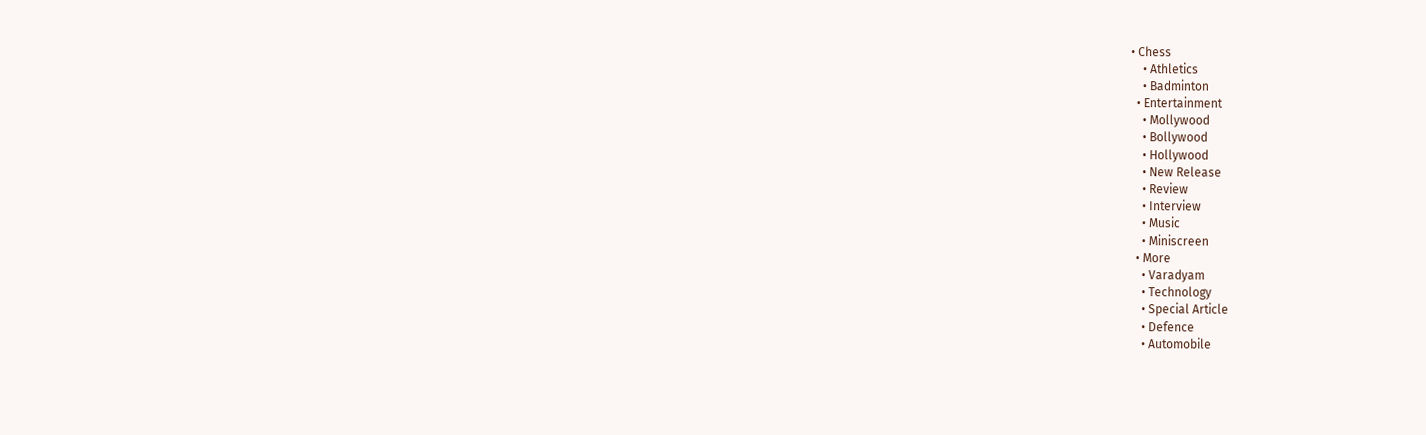• Chess
    • Athletics
    • Badminton
  • Entertainment
    • Mollywood
    • Bollywood
    • Hollywood
    • New Release
    • Review
    • Interview
    • Music
    • Miniscreen
  • More
    • Varadyam
    • Technology
    • Special Article
    • Defence
    • Automobile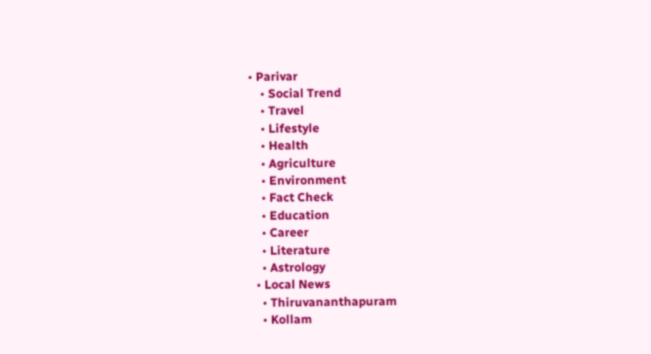• Parivar
    • Social Trend
    • Travel
    • Lifestyle
    • Health
    • Agriculture
    • Environment
    • Fact Check
    • Education
    • Career
    • Literature
    • Astrology
  • Local News
    • Thiruvananthapuram
    • Kollam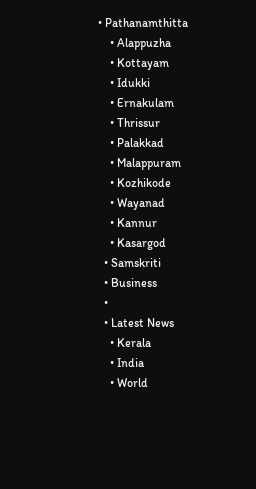• Pathanamthitta
    • Alappuzha
    • Kottayam
    • Idukki
    • Ernakulam
    • Thrissur
    • Palakkad
    • Malappuram
    • Kozhikode
    • Wayanad
    • Kannur
    • Kasargod
  • Samskriti
  • Business
  •
  • Latest News
    • Kerala
    • India
    • World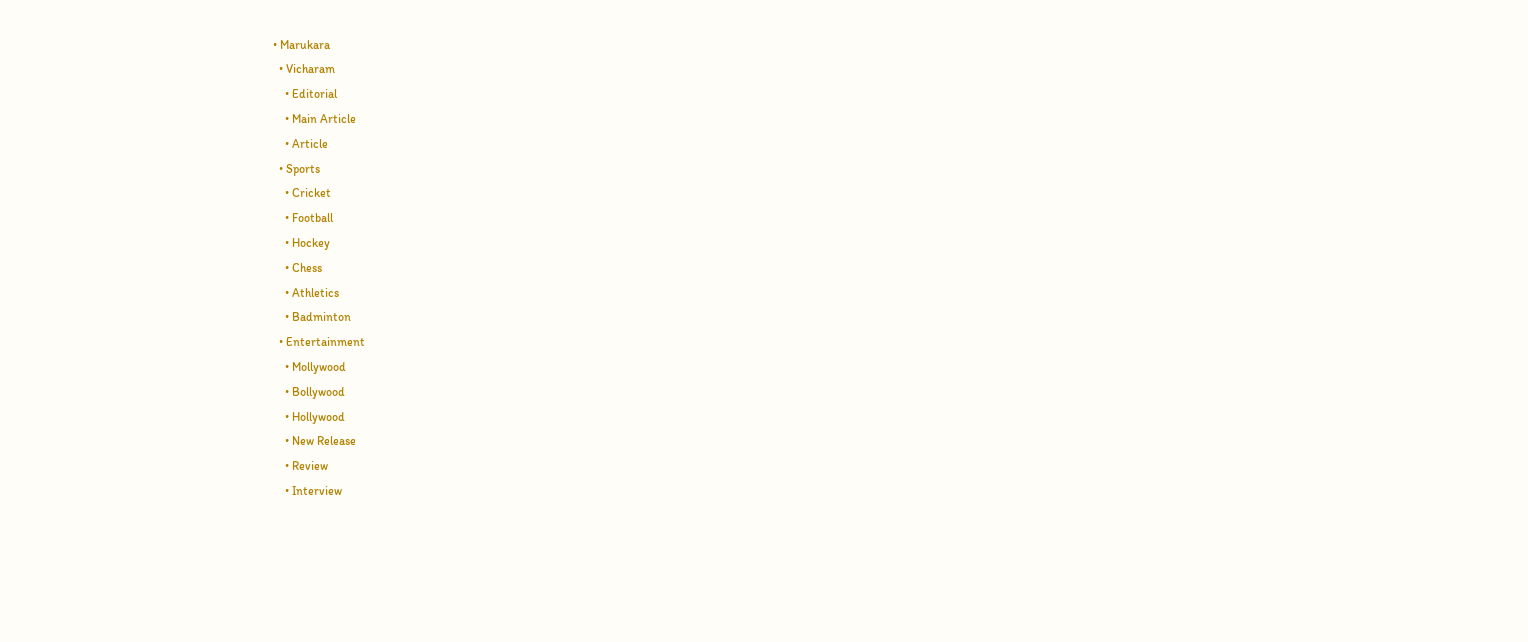• Marukara
  • Vicharam
    • Editorial
    • Main Article
    • Article
  • Sports
    • Cricket
    • Football
    • Hockey
    • Chess
    • Athletics
    • Badminton
  • Entertainment
    • Mollywood
    • Bollywood
    • Hollywood
    • New Release
    • Review
    • Interview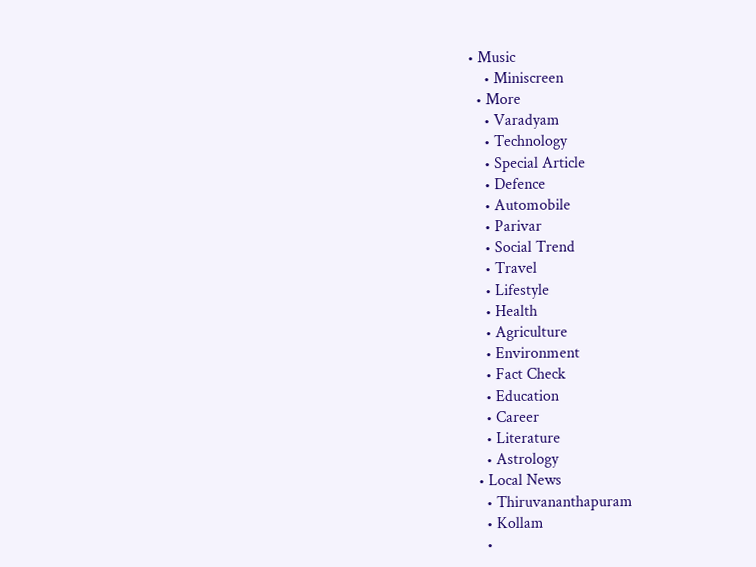• Music
    • Miniscreen
  • More
    • Varadyam
    • Technology
    • Special Article
    • Defence
    • Automobile
    • Parivar
    • Social Trend
    • Travel
    • Lifestyle
    • Health
    • Agriculture
    • Environment
    • Fact Check
    • Education
    • Career
    • Literature
    • Astrology
  • Local News
    • Thiruvananthapuram
    • Kollam
    •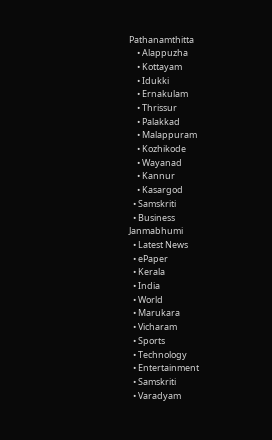Pathanamthitta
    • Alappuzha
    • Kottayam
    • Idukki
    • Ernakulam
    • Thrissur
    • Palakkad
    • Malappuram
    • Kozhikode
    • Wayanad
    • Kannur
    • Kasargod
  • Samskriti
  • Business
Janmabhumi
  • Latest News
  • ePaper
  • Kerala
  • India
  • World
  • Marukara
  • Vicharam
  • Sports
  • Technology
  • Entertainment
  • Samskriti
  • Varadyam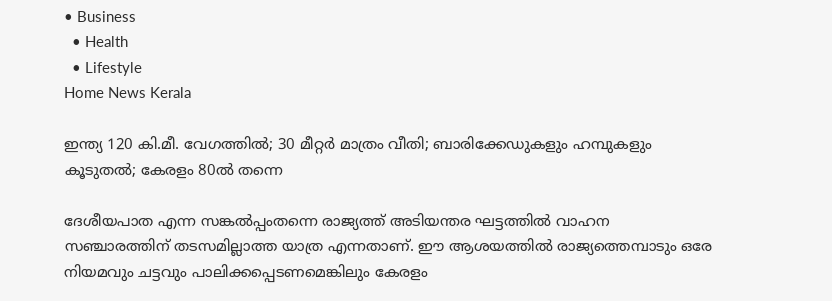• Business
  • Health
  • Lifestyle
Home News Kerala

ഇന്ത്യ 120 കി.മീ. വേഗത്തില്‍; 30 മീറ്റര്‍ മാത്രം വീതി; ബാരിക്കേഡുകളും ഹമ്പുകളും കൂടുതല്‍; കേരളം 80ല്‍ തന്നെ

ദേശീയപാത എന്ന സങ്കല്‍പ്പംതന്നെ രാജ്യത്ത് അടിയന്തര ഘട്ടത്തില്‍ വാഹന സഞ്ചാരത്തിന് തടസമില്ലാത്ത യാത്ര എന്നതാണ്. ഈ ആശയത്തില്‍ രാജ്യത്തെമ്പാടും ഒരേ നിയമവും ചട്ടവും പാലിക്കപ്പെടണമെങ്കിലും കേരളം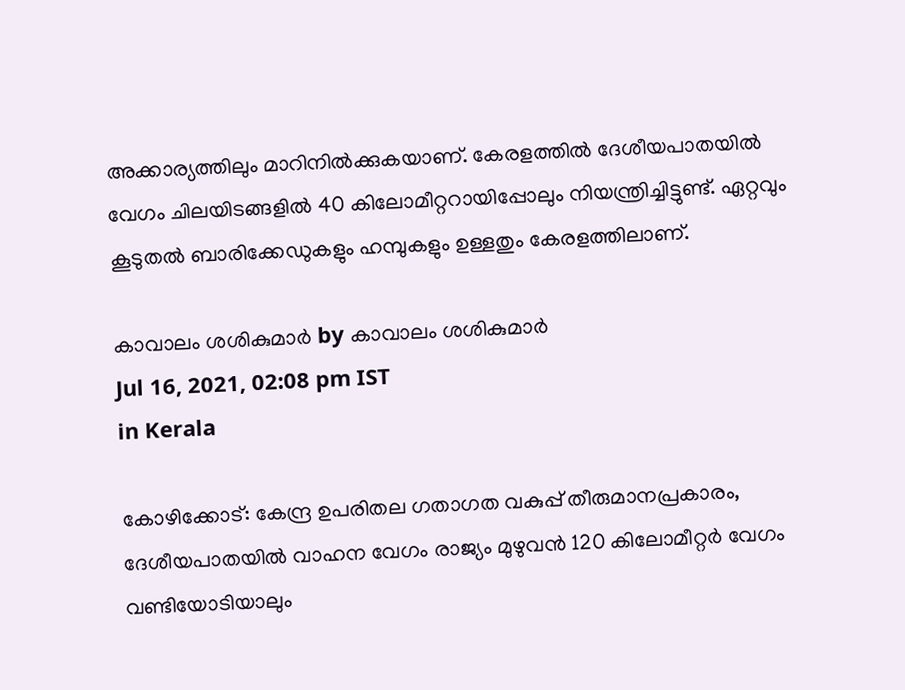അക്കാര്യത്തിലും മാറിനില്‍ക്കുകയാണ്. കേരളത്തില്‍ ദേശീയപാതയില്‍ വേഗം ചിലയിടങ്ങളില്‍ 40 കിലോമീറ്ററായിപ്പോലും നിയന്ത്രിച്ചിട്ടുണ്ട്. ഏറ്റവും കൂടുതല്‍ ബാരിക്കേഡുകളും ഹമ്പുകളും ഉള്ളതും കേരളത്തിലാണ്.

കാവാലം ശശികുമാര്‍ by കാവാലം ശശികുമാര്‍
Jul 16, 2021, 02:08 pm IST
in Kerala

കോഴിക്കോട്: കേന്ദ്ര ഉപരിതല ഗതാഗത വകുപ്പ് തീരുമാനപ്രകാരം, ദേശീയപാതയില്‍ വാഹന വേഗം രാജ്യം മുഴുവന്‍ 120 കിലോമീറ്റര്‍ വേഗം വണ്ടിയോടിയാലും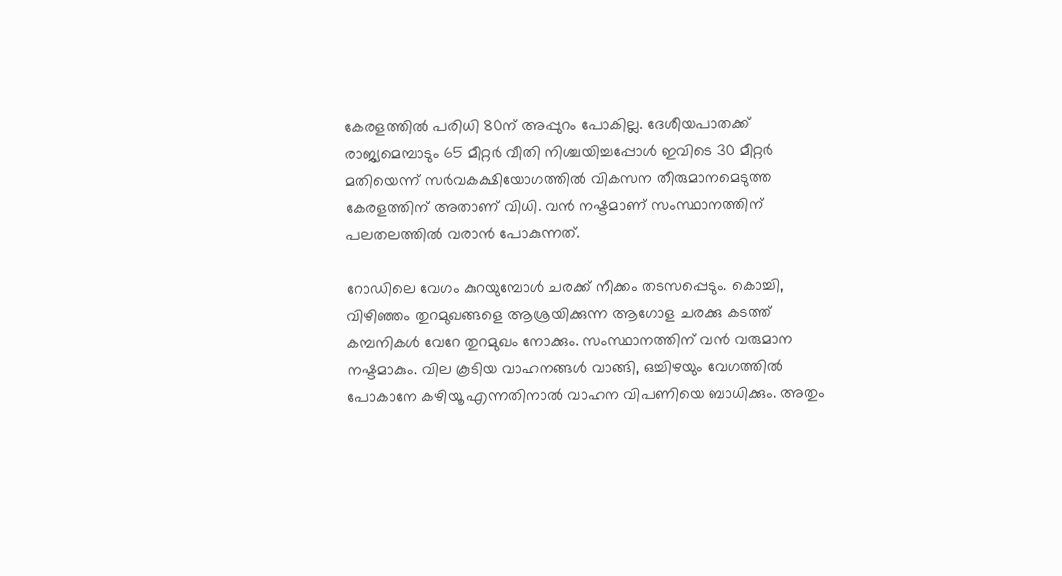കേരളത്തില്‍ പരിധി 80ന് അപ്പുറം പോകില്ല. ദേശീയപാതക്ക് രാജ്യമെമ്പാടും 65 മീറ്റര്‍ വീതി നിശ്ചയിച്ചപ്പോള്‍ ഇവിടെ 30 മീറ്റര്‍ മതിയെന്ന് സര്‍വകക്ഷിയോഗത്തില്‍ വികസന തീരുമാനമെടുത്ത കേരളത്തിന് അതാണ് വിധി. വന്‍ നഷ്ടമാണ് സംസ്ഥാനത്തിന് പലതലത്തില്‍ വരാന്‍ പോകുന്നത്.

റോഡിലെ വേഗം കുറയുമ്പോള്‍ ചരക്ക് നീക്കം തടസപ്പെടും. കൊച്ചി, വിഴിഞ്ഞം തുറമുഖങ്ങളെ ആശ്രയിക്കുന്ന ആഗോള ചരക്കു കടത്ത് കമ്പനികള്‍ വേറേ തുറമുഖം നോക്കും. സംസ്ഥാനത്തിന് വന്‍ വരുമാന നഷ്ടമാകും. വില കൂടിയ വാഹനങ്ങള്‍ വാങ്ങി, ഒച്ചിഴയും വേഗത്തില്‍ പോകാനേ കഴിയൂ എന്നതിനാല്‍ വാഹന വിപണിയെ ബാധിക്കും. അതും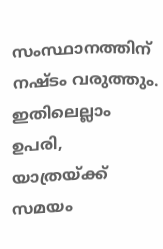സംസ്ഥാനത്തിന് നഷ്ടം വരുത്തും. ഇതിലെല്ലാം ഉപരി, യാത്രയ്‌ക്ക് സമയം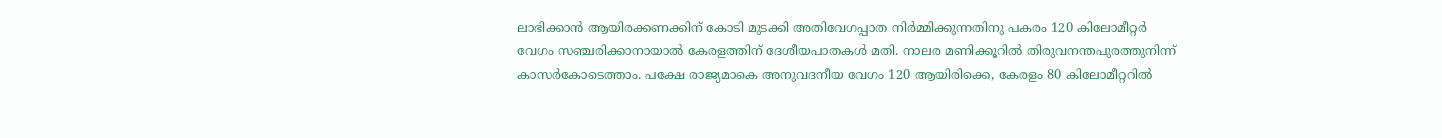ലാഭിക്കാന്‍ ആയിരക്കണക്കിന് കോടി മുടക്കി അതിവേഗപ്പാത നിര്‍മ്മിക്കുന്നതിനു പകരം 120 കിലോമീറ്റര്‍ വേഗം സഞ്ചരിക്കാനായാല്‍ കേരളത്തിന് ദേശീയപാതകള്‍ മതി. നാലര മണിക്കൂറില്‍ തിരുവനന്തപുരത്തുനിന്ന് കാസര്‍കോടെത്താം. പക്ഷേ രാജ്യമാകെ അനുവദനീയ വേഗം 120 ആയിരിക്കെ, കേരളം 80 കിലോമീറ്ററില്‍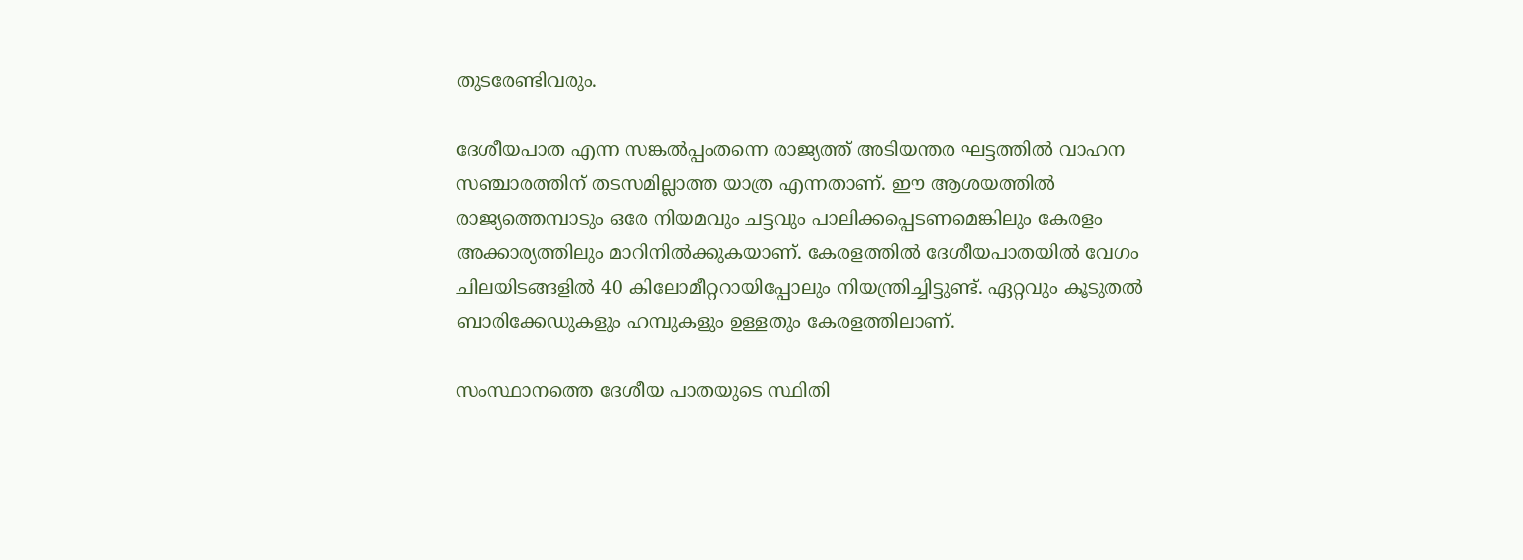തുടരേണ്ടിവരും.

ദേശീയപാത എന്ന സങ്കല്‍പ്പംതന്നെ രാജ്യത്ത് അടിയന്തര ഘട്ടത്തില്‍ വാഹന സഞ്ചാരത്തിന് തടസമില്ലാത്ത യാത്ര എന്നതാണ്. ഈ ആശയത്തില്‍ രാജ്യത്തെമ്പാടും ഒരേ നിയമവും ചട്ടവും പാലിക്കപ്പെടണമെങ്കിലും കേരളം അക്കാര്യത്തിലും മാറിനില്‍ക്കുകയാണ്. കേരളത്തില്‍ ദേശീയപാതയില്‍ വേഗം ചിലയിടങ്ങളില്‍ 40 കിലോമീറ്ററായിപ്പോലും നിയന്ത്രിച്ചിട്ടുണ്ട്. ഏറ്റവും കൂടുതല്‍ ബാരിക്കേഡുകളും ഹമ്പുകളും ഉള്ളതും കേരളത്തിലാണ്.

സംസ്ഥാനത്തെ ദേശീയ പാതയുടെ സ്ഥിതി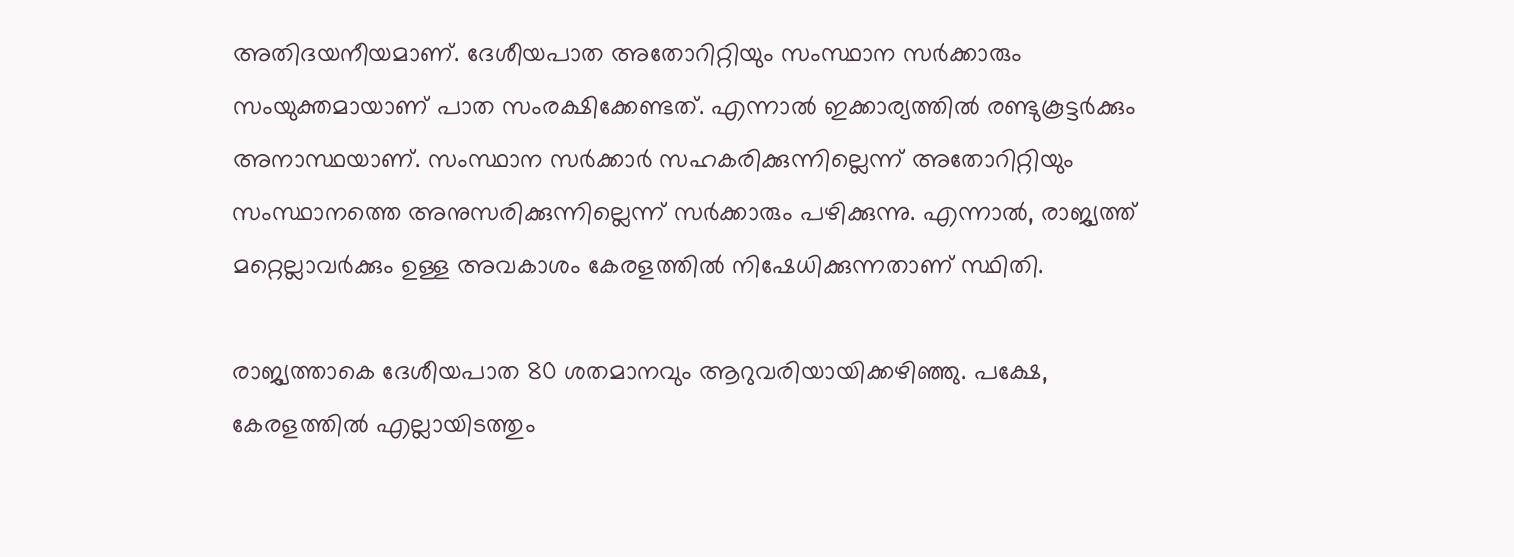അതിദയനീയമാണ്. ദേശീയപാത അതോറിറ്റിയും സംസ്ഥാന സര്‍ക്കാരും സംയുക്തമായാണ് പാത സംരക്ഷിക്കേണ്ടത്. എന്നാല്‍ ഇക്കാര്യത്തില്‍ രണ്ടുകൂട്ടര്‍ക്കും അനാസ്ഥയാണ്. സംസ്ഥാന സര്‍ക്കാര്‍ സഹകരിക്കുന്നില്ലെന്ന് അതോറിറ്റിയും സംസ്ഥാനത്തെ അനുസരിക്കുന്നില്ലെന്ന് സര്‍ക്കാരും പഴിക്കുന്നു. എന്നാല്‍, രാജ്യത്ത് മറ്റെല്ലാവര്‍ക്കും ഉള്ള അവകാശം കേരളത്തില്‍ നിഷേധിക്കുന്നതാണ് സ്ഥിതി.

രാജ്യത്താകെ ദേശീയപാത 80 ശതമാനവും ആറുവരിയായിക്കഴിഞ്ഞു. പക്ഷേ, കേരളത്തില്‍ എല്ലായിടത്തും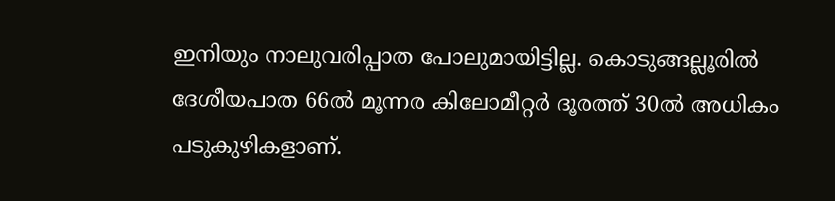ഇനിയും നാലുവരിപ്പാത പോലുമായിട്ടില്ല. കൊടുങ്ങല്ലൂരില്‍ ദേശീയപാത 66ല്‍ മൂന്നര കിലോമീറ്റര്‍ ദൂരത്ത് 30ല്‍ അധികം പടുകുഴികളാണ്.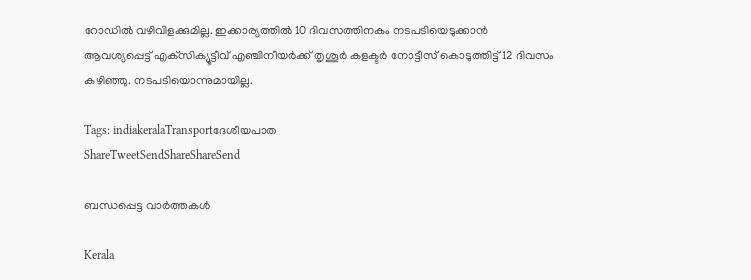റോഡില്‍ വഴിവിളക്കുമില്ല. ഇക്കാര്യത്തില്‍ 10 ദിവസത്തിനകം നടപടിയെടുക്കാന്‍ ആവശ്യപ്പെട്ട് എക്‌സിക്യൂട്ടീവ് എഞ്ചിനീയര്‍ക്ക് തൃശൂര്‍ കളക്ടര്‍ നോട്ടീസ് കൊടുത്തിട്ട് 12 ദിവസം കഴിഞ്ഞു. നടപടിയൊന്നുമായില്ല.

Tags: indiakeralaTransportദേശീയപാത
ShareTweetSendShareShareSend

ബന്ധപ്പെട്ട വാര്‍ത്തകള്‍

Kerala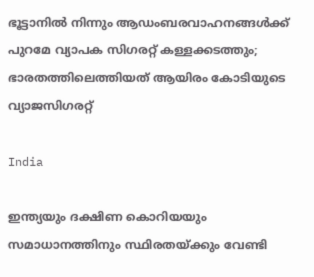ഭൂട്ടാനിൽ നിന്നും ആഡംബരവാഹനങ്ങൾക്ക് പുറമേ വ്യാപക സിഗരറ്റ് കള്ളക്കടത്തും; ഭാരതത്തിലെത്തിയത് ആയിരം കോടിയുടെ വ്യാജസിഗരറ്റ്

India

ഇന്ത്യയും ദക്ഷിണ കൊറിയയും സമാധാനത്തിനും സ്ഥിരതയ്‌ക്കും വേണ്ടി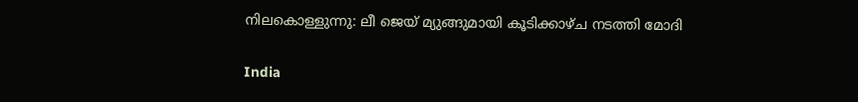നിലകൊള്ളുന്നു: ലീ ജെയ് മ്യുങ്ങുമായി കൂടിക്കാഴ്ച നടത്തി മോദി

India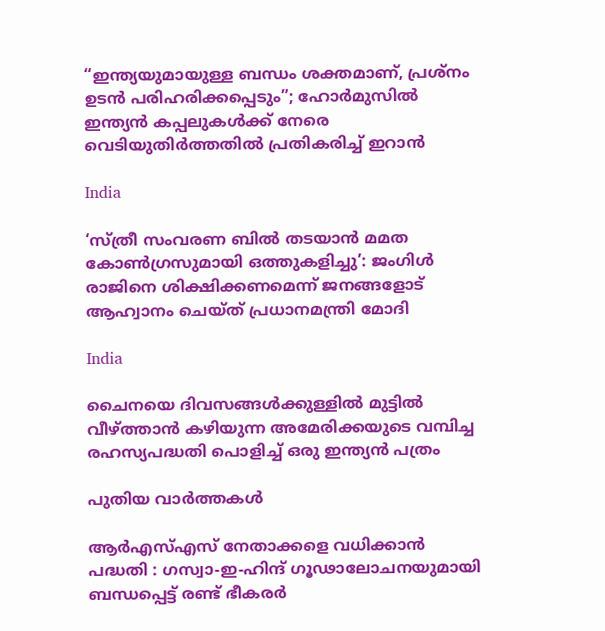“ഇന്ത്യയുമായുള്ള ബന്ധം ശക്തമാണ്, പ്രശ്നം ഉടൻ പരിഹരിക്കപ്പെടും”; ഹോർമുസിൽ ഇന്ത്യൻ കപ്പലുകൾക്ക് നേരെ വെടിയുതിർത്തതിൽ പ്രതികരിച്ച് ഇറാൻ

India

‘സ്ത്രീ സംവരണ ബിൽ തടയാൻ മമത കോൺഗ്രസുമായി ഒത്തുകളിച്ചു’: ജംഗിൾ രാജിനെ ശിക്ഷിക്കണമെന്ന് ജനങ്ങളോട് ആഹ്വാനം ചെയ്ത് പ്രധാനമന്ത്രി മോദി

India

ചൈനയെ ദിവസങ്ങള്‍ക്കുള്ളില്‍ മുട്ടില്‍ വീഴ്‌ത്താന്‍ കഴിയുന്ന അമേരിക്കയുടെ വമ്പിച്ച രഹസ്യപദ്ധതി പൊളിച്ച് ഒരു ഇന്ത്യന്‍ പത്രം

പുതിയ വാര്‍ത്തകള്‍

ആർ‌എസ്‌എസ് നേതാക്കളെ വധിക്കാൻ പദ്ധതി : ഗസ്വാ-ഇ-ഹിന്ദ് ഗൂഢാലോചനയുമായി ബന്ധപ്പെട്ട് രണ്ട് ഭീകരർ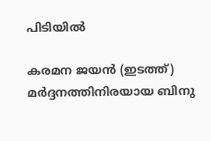പിടിയിൽ

കരമന ജയന്‍ (ഇടത്ത്) മര്‍ദ്ദനത്തിനിരയായ ബിനു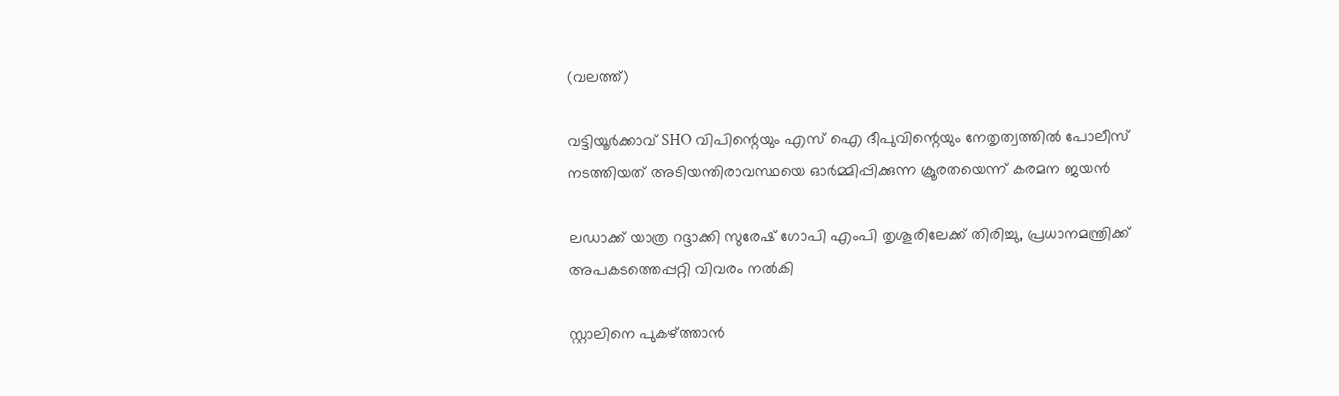(വലത്ത്)

വട്ടിയൂർക്കാവ് SHO വിപിന്റെയും എസ് ഐ ദീപുവിന്റെയും നേതൃത്വത്തിൽ പോലീസ് നടത്തിയത് അടിയന്തിരാവസ്ഥയെ ഓർമ്മിപ്പിക്കുന്ന ക്രൂരതയെന്ന് കരമന ജയന്‍

ലഡാക്ക് യാത്ര റദ്ദാക്കി സുരേഷ് ഗോപി എംപി തൃശൂരിലേക്ക് തിരിച്ചു, പ്രധാനമന്ത്രിക്ക് അപകടത്തെപ്പറ്റി വിവരം നൽകി

സ്റ്റാലിനെ പുകഴ്‌ത്താൻ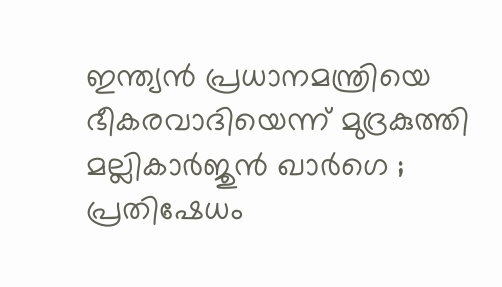ഇന്ത്യൻ പ്രധാനമന്ത്രിയെ ഭീകരവാദിയെന്ന് മുദ്രകുത്തി മല്ലികാർജുൻ ഖാർഗെ ; പ്രതിഷേധം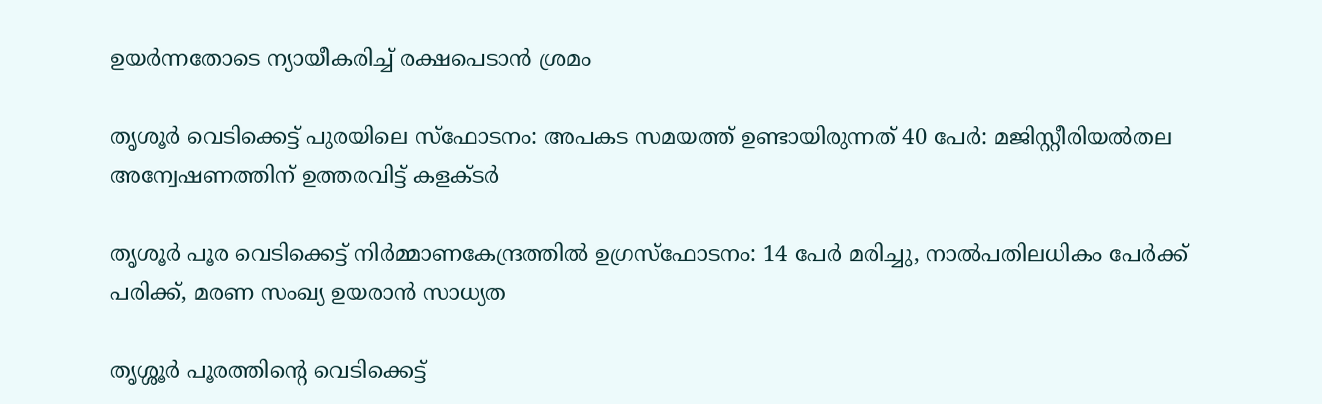ഉയർന്നതോടെ ന്യായീകരിച്ച് രക്ഷപെടാൻ ശ്രമം

തൃശൂർ വെടിക്കെട്ട് പുരയിലെ സ്‌ഫോടനം: അപകട സമയത്ത് ഉണ്ടായിരുന്നത് 40 പേർ: മജിസ്റ്റീരിയൽതല അന്വേഷണത്തിന് ഉത്തരവിട്ട് കളക്ടർ

തൃശൂർ പൂര വെടിക്കെട്ട് നിർമ്മാണകേന്ദ്രത്തിൽ ഉഗ്രസ്ഫോടനം: 14 പേർ മരിച്ചു, നാൽപതിലധികം പേർക്ക് പരിക്ക്, മരണ സംഖ്യ ഉയരാൻ സാധ്യത

തൃശ്ശൂർ പൂരത്തിന്റെ വെടിക്കെട്ട്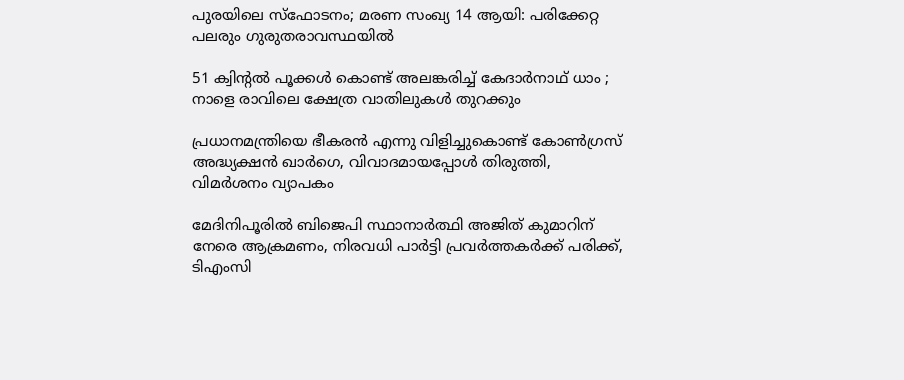പുരയിലെ സ്ഫോടനം; മരണ സംഖ്യ 14 ആയി: പരിക്കേറ്റ പലരും ഗുരുതരാവസ്ഥയിൽ

51 ക്വിന്റൽ പൂക്കൾ കൊണ്ട് അലങ്കരിച്ച് കേദാർനാഥ് ധാം ; നാളെ രാവിലെ ക്ഷേത്ര വാതിലുകൾ തുറക്കും

പ്രധാനമന്ത്രിയെ ഭീകരൻ എന്നു വിളിച്ചുകൊണ്ട് കോൺഗ്രസ് അദ്ധ്യക്ഷൻ ഖാർഗെ, വിവാദമായപ്പോൾ തിരുത്തി, വിമർശനം വ്യാപകം

മേദിനിപൂരിൽ ബിജെപി സ്ഥാനാർത്ഥി അജിത് കുമാറിന് നേരെ ആക്രമണം, നിരവധി പാർട്ടി പ്രവർത്തകർക്ക് പരിക്ക്, ടിഎംസി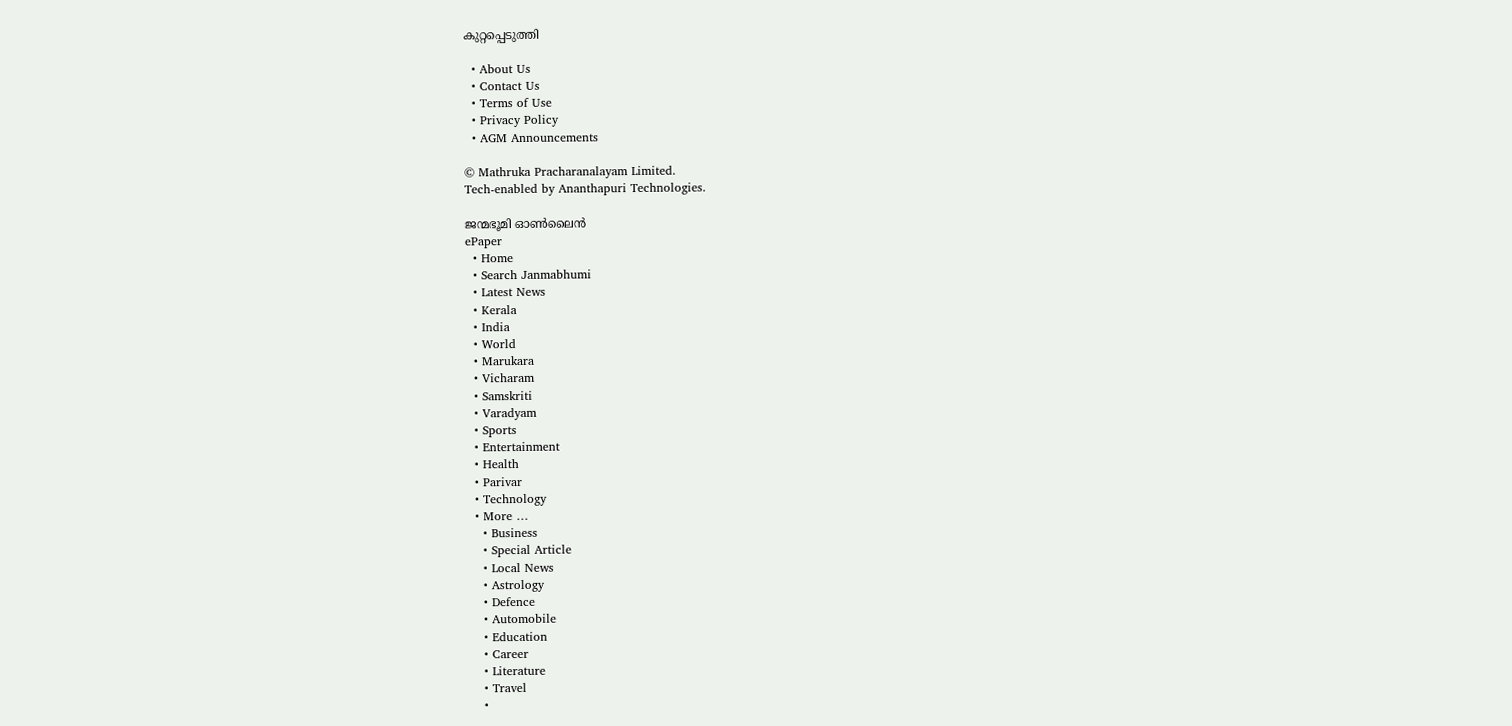കുറ്റപ്പെടുത്തി

  • About Us
  • Contact Us
  • Terms of Use
  • Privacy Policy
  • AGM Announcements

© Mathruka Pracharanalayam Limited.
Tech-enabled by Ananthapuri Technologies.

ജന്മഭൂമി ഓണ്‍ലൈന്‍
ePaper
  • Home
  • Search Janmabhumi
  • Latest News
  • Kerala
  • India
  • World
  • Marukara
  • Vicharam
  • Samskriti
  • Varadyam
  • Sports
  • Entertainment
  • Health
  • Parivar
  • Technology
  • More …
    • Business
    • Special Article
    • Local News
    • Astrology
    • Defence
    • Automobile
    • Education
    • Career
    • Literature
    • Travel
    •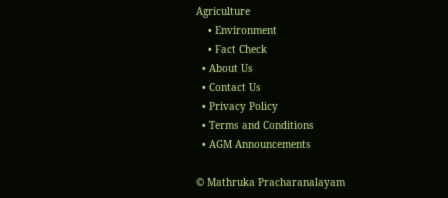Agriculture
    • Environment
    • Fact Check
  • About Us
  • Contact Us
  • Privacy Policy
  • Terms and Conditions
  • AGM Announcements

© Mathruka Pracharanalayam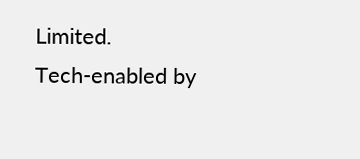Limited.
Tech-enabled by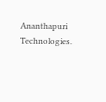Ananthapuri Technologies.